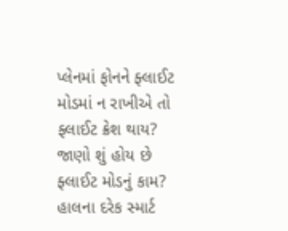પ્લેનમાં ફોનને ફ્લાઈટ મોડમાં ન રાખીએ તો ફ્લાઈટ ક્રેશ થાય? જાણો શું હોય છે ફ્લાઈટ મોડનું કામ?
હાલના દરેક સ્માર્ટ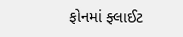ફોનમાં ફ્લાઈટ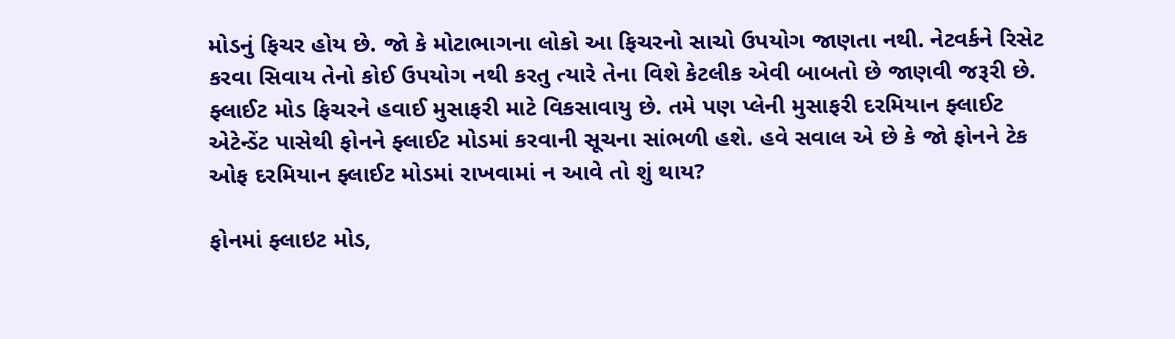મોડનું ફિચર હોય છે. જો કે મોટાભાગના લોકો આ ફિચરનો સાચો ઉપયોગ જાણતા નથી. નેટવર્કને રિસેટ કરવા સિવાય તેનો કોઈ ઉપયોગ નથી કરતુ ત્યારે તેના વિશે કેટલીક એવી બાબતો છે જાણવી જરૂરી છે.
ફ્લાઈટ મોડ ફિચરને હવાઈ મુસાફરી માટે વિકસાવાયુ છે. તમે પણ પ્લેની મુસાફરી દરમિયાન ફ્લાઈટ એટેન્ડેંટ પાસેથી ફોનને ફ્લાઈટ મોડમાં કરવાની સૂચના સાંભળી હશે. હવે સવાલ એ છે કે જો ફોનને ટેક ઓફ દરમિયાન ફ્લાઈટ મોડમાં રાખવામાં ન આવે તો શું થાય?

ફોનમાં ફ્લાઇટ મોડ,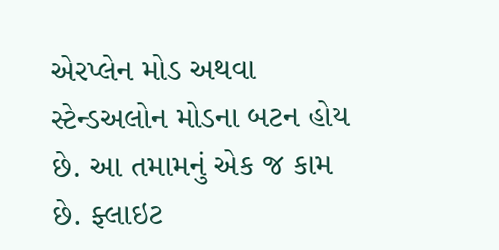એરપ્લેન મોડ અથવા સ્ટેન્ડઅલોન મોડના બટન હોય છે. આ તમામનું એક જ કામ છે. ફ્લાઇટ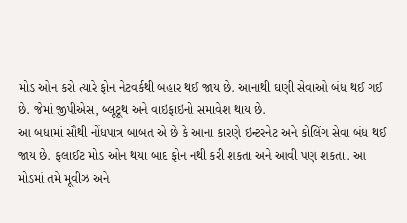મોડ ઓન કરો ત્યારે ફોન નેટવર્કથી બહાર થઈ જાય છે. આનાથી ઘણી સેવાઓ બંધ થઈ ગઈ છે. જેમાં જીપીએસ, બ્લૂટૂથ અને વાઇફાઇનો સમાવેશ થાય છે.
આ બધામાં સૌથી નોંધપાત્ર બાબત એ છે કે આના કારણે ઇન્ટરનેટ અને કોલિંગ સેવા બંધ થઈ જાય છે. ફલાઈટ મોડ ઓન થયા બાદ ફોન નથી કરી શકતા અને આવી પણ શકતા. આ મોડમાં તમે મૂવીઝ અને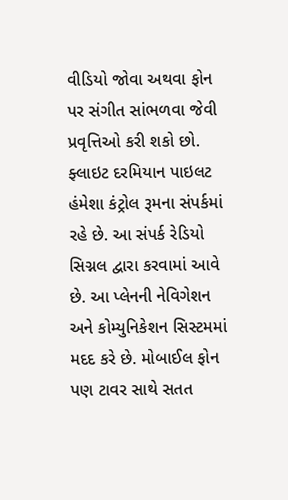વીડિયો જોવા અથવા ફોન પર સંગીત સાંભળવા જેવી પ્રવૃત્તિઓ કરી શકો છો.
ફ્લાઇટ દરમિયાન પાઇલટ હંમેશા કંટ્રોલ રૂમના સંપર્કમાં રહે છે. આ સંપર્ક રેડિયો સિગ્નલ દ્વારા કરવામાં આવે છે. આ પ્લેનની નેવિગેશન અને કોમ્યુનિકેશન સિસ્ટમમાં મદદ કરે છે. મોબાઈલ ફોન પણ ટાવર સાથે સતત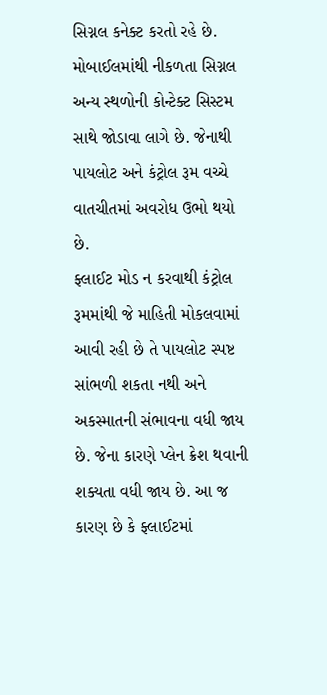સિગ્નલ કનેક્ટ કરતો રહે છે. મોબાઈલમાંથી નીકળતા સિગ્નલ અન્ય સ્થળોની કોન્ટેક્ટ સિસ્ટમ સાથે જોડાવા લાગે છે. જેનાથી પાયલોટ અને કંટ્રોલ રૂમ વચ્ચે વાતચીતમાં અવરોધ ઉભો થયો છે.
ફ્લાઈટ મોડ ન કરવાથી કંટ્રોલ રૂમમાંથી જે માહિતી મોકલવામાં આવી રહી છે તે પાયલોટ સ્પષ્ટ સાંભળી શકતા નથી અને અકસ્માતની સંભાવના વધી જાય છે. જેના કારણે પ્લેન ક્રેશ થવાની શક્યતા વધી જાય છે. આ જ કારણ છે કે ફ્લાઈટમાં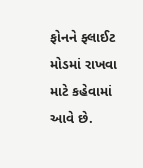ફોનને ફ્લાઈટ મોડમાં રાખવા માટે કહેવામાં આવે છે.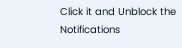Click it and Unblock the Notifications